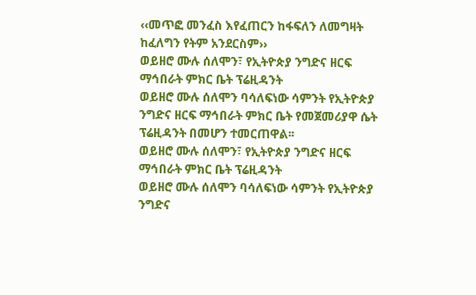‹‹መጥፎ መንፈስ እየፈጠርን ከፋፍለን ለመግዛት ከፈለግን የትም አንደርስም››
ወይዘሮ ሙሉ ሰለሞን፣ የኢትዮጵያ ንግድና ዘርፍ ማኅበራት ምክር ቤት ፕሬዚዳንት
ወይዘሮ ሙሉ ሰለሞን ባሳለፍነው ሳምንት የኢትዮጵያ ንግድና ዘርፍ ማኅበራት ምክር ቤት የመጀመሪያዋ ሴት ፕሬዚዳንት በመሆን ተመርጠዋል፡፡
ወይዘሮ ሙሉ ሰለሞን፣ የኢትዮጵያ ንግድና ዘርፍ ማኅበራት ምክር ቤት ፕሬዚዳንት
ወይዘሮ ሙሉ ሰለሞን ባሳለፍነው ሳምንት የኢትዮጵያ ንግድና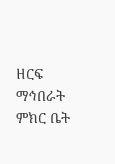ዘርፍ ማኅበራት ምክር ቤት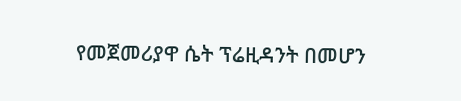የመጀመሪያዋ ሴት ፕሬዚዳንት በመሆን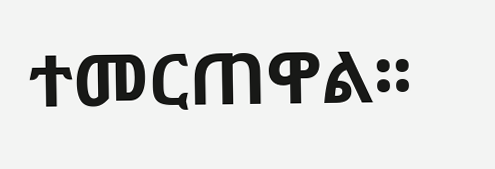ተመርጠዋል፡፡